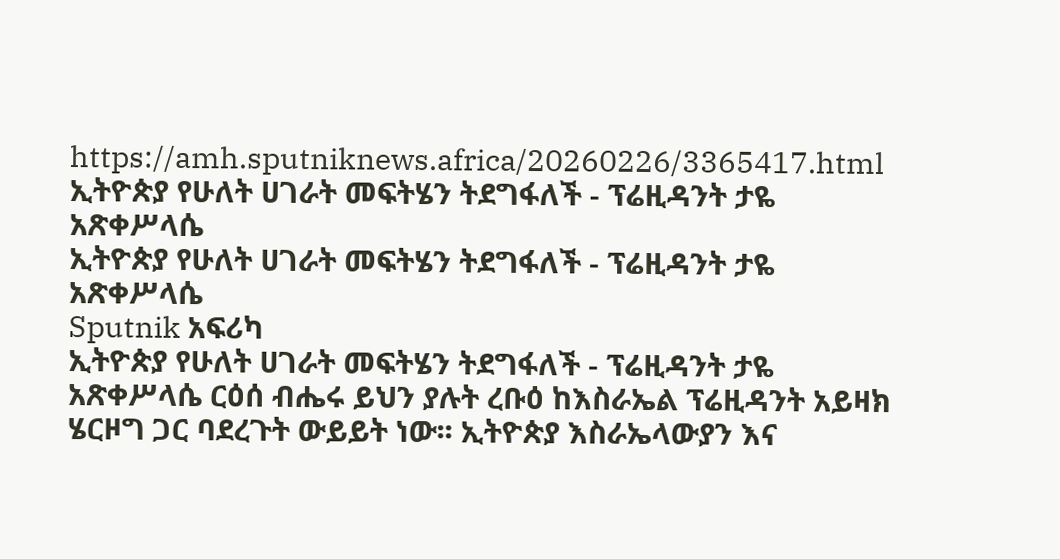https://amh.sputniknews.africa/20260226/3365417.html
ኢትዮጵያ የሁለት ሀገራት መፍትሄን ትደግፋለች - ፕሬዚዳንት ታዬ አጽቀሥላሴ
ኢትዮጵያ የሁለት ሀገራት መፍትሄን ትደግፋለች - ፕሬዚዳንት ታዬ አጽቀሥላሴ
Sputnik አፍሪካ
ኢትዮጵያ የሁለት ሀገራት መፍትሄን ትደግፋለች - ፕሬዚዳንት ታዬ አጽቀሥላሴ ርዕሰ ብሔሩ ይህን ያሉት ረቡዕ ከእስራኤል ፕሬዚዳንት አይዛክ ሄርዞግ ጋር ባደረጉት ውይይት ነው፡፡ ኢትዮጵያ እስራኤላውያን እና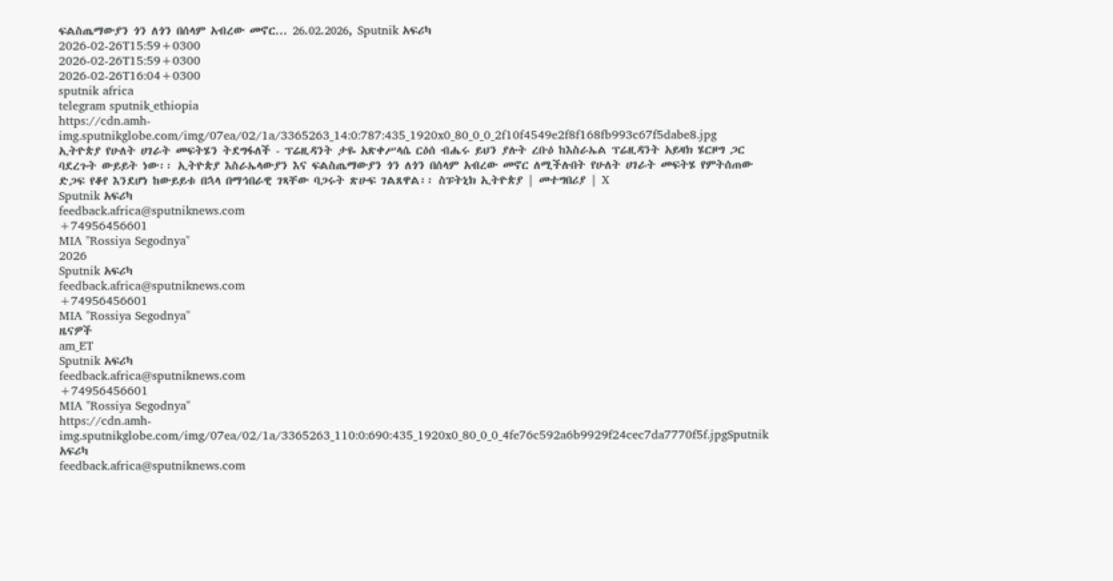ፍልስጤማውያን ጎን ለጎን በሰላም አብረው መኖር... 26.02.2026, Sputnik አፍሪካ
2026-02-26T15:59+0300
2026-02-26T15:59+0300
2026-02-26T16:04+0300
sputnik africa
telegram sputnik_ethiopia
https://cdn.amh-img.sputnikglobe.com/img/07ea/02/1a/3365263_14:0:787:435_1920x0_80_0_0_2f10f4549e2f8f168fb993c67f5dabe8.jpg
ኢትዮጵያ የሁለት ሀገራት መፍትሄን ትደግፋለች - ፕሬዚዳንት ታዬ አጽቀሥላሴ ርዕሰ ብሔሩ ይህን ያሉት ረቡዕ ከእስራኤል ፕሬዚዳንት አይዛክ ሄርዞግ ጋር ባደረጉት ውይይት ነው፡፡ ኢትዮጵያ እስራኤላውያን እና ፍልስጤማውያን ጎን ለጎን በሰላም አብረው መኖር ለሚችሉበት የሁለት ሀገራት መፍትሄ የምትሰጠው ድጋፍ የቆየ እንደሆነ ከውይይቱ በኋላ በማኅበራዊ ገጻቸው ባጋሩት ጽሁፍ ገልጸዋል፡፡ ስፑትኒክ ኢትዮጵያ | መተግበሪያ | X
Sputnik አፍሪካ
feedback.africa@sputniknews.com
+74956456601
MIA "Rossiya Segodnya"
2026
Sputnik አፍሪካ
feedback.africa@sputniknews.com
+74956456601
MIA "Rossiya Segodnya"
ዜናዎች
am_ET
Sputnik አፍሪካ
feedback.africa@sputniknews.com
+74956456601
MIA "Rossiya Segodnya"
https://cdn.amh-img.sputnikglobe.com/img/07ea/02/1a/3365263_110:0:690:435_1920x0_80_0_0_4fe76c592a6b9929f24cec7da7770f5f.jpgSputnik አፍሪካ
feedback.africa@sputniknews.com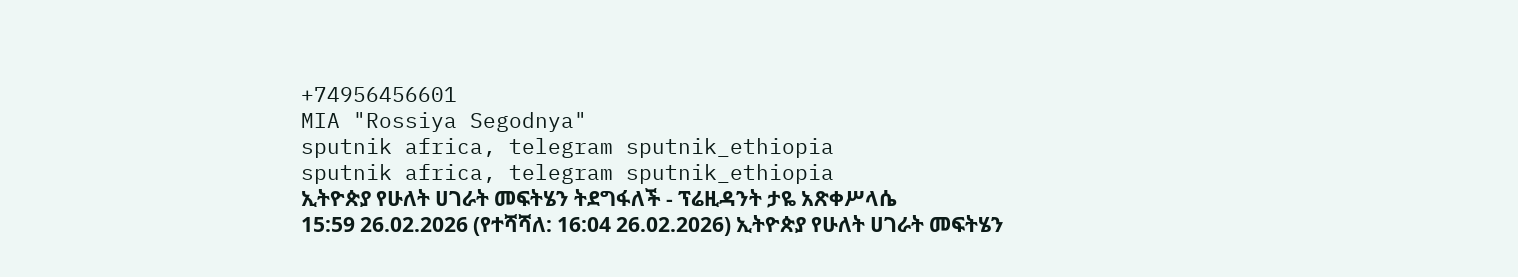+74956456601
MIA "Rossiya Segodnya"
sputnik africa, telegram sputnik_ethiopia
sputnik africa, telegram sputnik_ethiopia
ኢትዮጵያ የሁለት ሀገራት መፍትሄን ትደግፋለች - ፕሬዚዳንት ታዬ አጽቀሥላሴ
15:59 26.02.2026 (የተሻሻለ: 16:04 26.02.2026) ኢትዮጵያ የሁለት ሀገራት መፍትሄን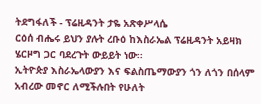ትደግፋለች - ፕሬዚዳንት ታዬ አጽቀሥላሴ
ርዕሰ ብሔሩ ይህን ያሉት ረቡዕ ከእስራኤል ፕሬዚዳንት አይዛክ ሄርዞግ ጋር ባደረጉት ውይይት ነው፡፡
ኢትዮጵያ እስራኤላውያን እና ፍልስጤማውያን ጎን ለጎን በሰላም አብረው መኖር ለሚችሉበት የሁለት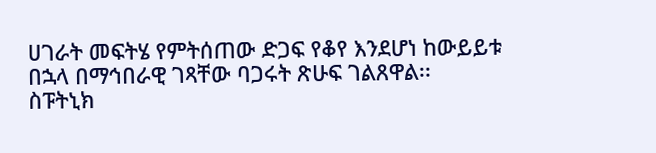ሀገራት መፍትሄ የምትሰጠው ድጋፍ የቆየ እንደሆነ ከውይይቱ በኋላ በማኅበራዊ ገጻቸው ባጋሩት ጽሁፍ ገልጸዋል፡፡
ስፑትኒክ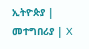ኢትዮጵያ | መተግበሪያ | X